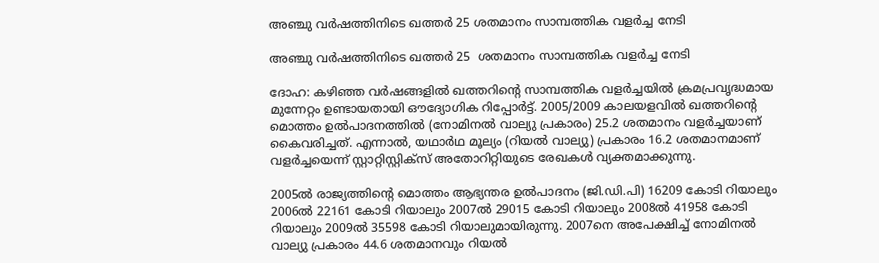അഞ്ചു വര്‍ഷത്തിനിടെ ഖത്തര്‍ 25 ശതമാനം സാമ്പത്തിക വളര്‍ച്ച നേടി

അഞ്ചു വര്‍ഷത്തിനിടെ ഖത്തര്‍ 25  ശതമാനം സാമ്പത്തിക വളര്‍ച്ച നേടി

ദോഹ: കഴിഞ്ഞ വര്‍ഷങ്ങളില്‍ ഖത്തറിന്റെ സാമ്പത്തിക വളര്‍ച്ചയില്‍ ക്രമപ്രവൃദ്ധമായ മുന്നേറ്റം ഉണ്ടായതായി ഔദ്യോഗിക റിപ്പോര്‍ട്ട്. 2005/2009 കാലയളവില്‍ ഖത്തറിന്റെ മൊത്തം ഉല്‍പാദനത്തില്‍ (നോമിനല്‍ വാല്യു പ്രകാരം) 25.2 ശതമാനം വളര്‍ച്ചയാണ് കൈവരിച്ചത്. എന്നാല്‍, യഥാര്‍ഥ മൂല്യം (റിയല്‍ വാല്യു) പ്രകാരം 16.2 ശതമാനമാണ് വളര്‍ച്ചയെന്ന് സ്റ്റാറ്റിസ്റ്റിക്‌സ് അതോറിറ്റിയുടെ രേഖകള്‍ വ്യക്തമാക്കുന്നു.

2005ല്‍ രാജ്യത്തിന്റെ മൊത്തം ആഭ്യന്തര ഉല്‍പാദനം (ജി.ഡി.പി) 16209 കോടി റിയാലും 2006ല്‍ 22161 കോടി റിയാലും 2007ല്‍ 29015 കോടി റിയാലും 2008ല്‍ 41958 കോടി റിയാലും 2009ല്‍ 35598 കോടി റിയാലുമായിരുന്നു. 2007നെ അപേക്ഷിച്ച് നോമിനല്‍ വാല്യു പ്രകാരം 44.6 ശതമാനവും റിയല്‍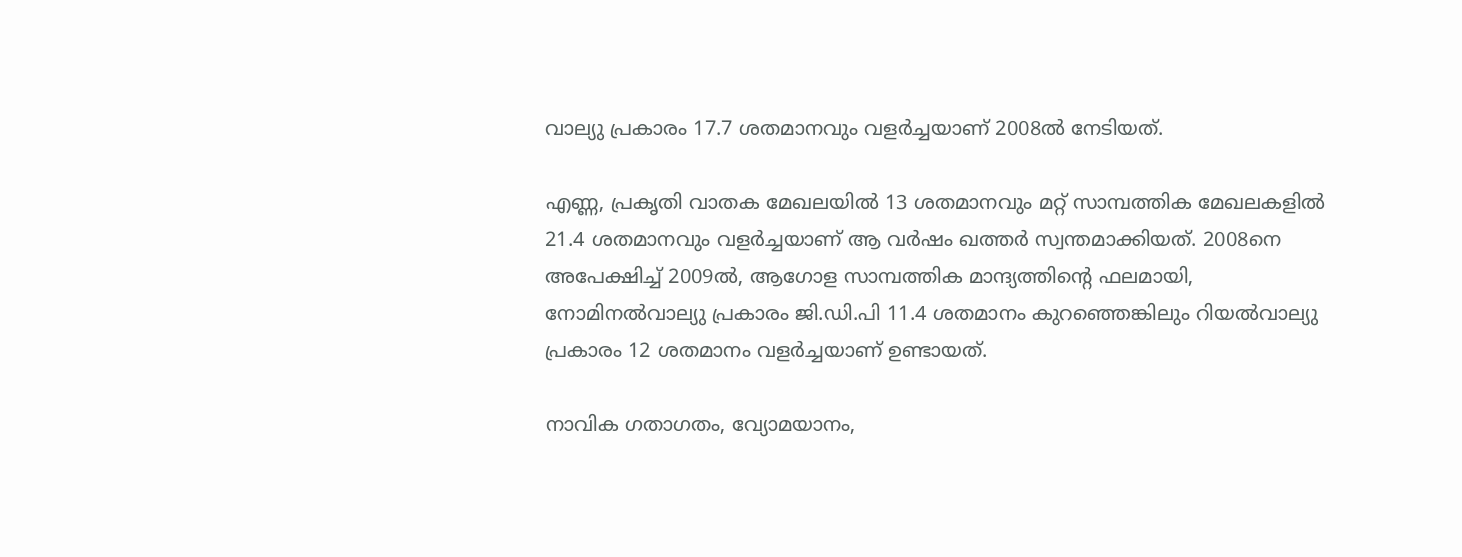വാല്യു പ്രകാരം 17.7 ശതമാനവും വളര്‍ച്ചയാണ് 2008ല്‍ നേടിയത്.

എണ്ണ, പ്രകൃതി വാതക മേഖലയില്‍ 13 ശതമാനവും മറ്റ് സാമ്പത്തിക മേഖലകളില്‍ 21.4 ശതമാനവും വളര്‍ച്ചയാണ് ആ വര്‍ഷം ഖത്തര്‍ സ്വന്തമാക്കിയത്. 2008നെ അപേക്ഷിച്ച് 2009ല്‍, ആഗോള സാമ്പത്തിക മാന്ദ്യത്തിന്റെ ഫലമായി, നോമിനല്‍വാല്യു പ്രകാരം ജി.ഡി.പി 11.4 ശതമാനം കുറഞ്ഞെങ്കിലും റിയല്‍വാല്യു പ്രകാരം 12 ശതമാനം വളര്‍ച്ചയാണ് ഉണ്ടായത്.

നാവിക ഗതാഗതം, വ്യോമയാനം,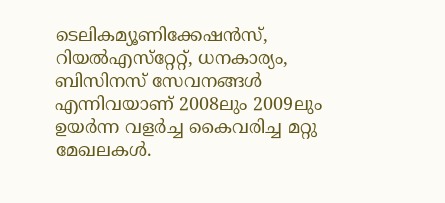ടെലികമ്യൂണിക്കേഷന്‍സ്, റിയല്‍എസ്‌റ്റേറ്റ്, ധനകാര്യം, ബിസിനസ് സേവനങ്ങള്‍ എന്നിവയാണ് 2008ലും 2009ലും ഉയര്‍ന്ന വളര്‍ച്ച കൈവരിച്ച മറ്റു മേഖലകള്‍.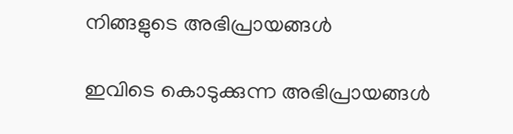നിങ്ങളുടെ അഭിപ്രായങ്ങള്‍

ഇവിടെ കൊടുക്കുന്ന അഭിപ്രായങ്ങള്‍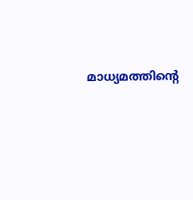മാധ്യമത്തിന്റെ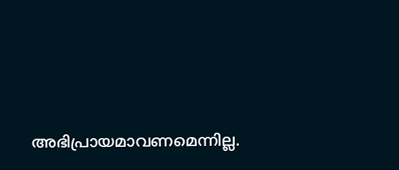അഭിപ്രായമാവണമെന്നില്ല.